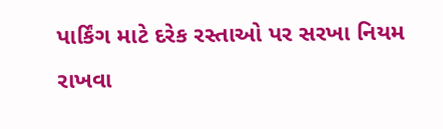પાર્કિંગ માટે દરેક રસ્તાઓ પર સરખા નિયમ રાખવા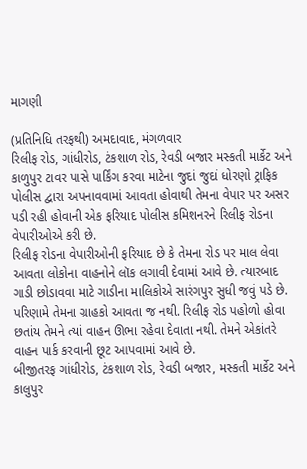માગણી

(પ્રતિનિધિ તરફથી) અમદાવાદ, મંગળવાર
રિલીફ રોડ, ગાંધીરોડ, ટંકશાળ રોડ, રેવડી બજાર મસ્કતી માર્કેટ અને કાળુપુર ટાવર પાસે પાર્કિંગ કરવા માટેના જુદાં જુદાં ધોરણો ટ્રાફિક પોલીસ દ્વારા અપનાવવામાં આવતા હોવાથી તેમના વેપાર પર અસર પડી રહી હોવાની એક ફરિયાદ પોલીસ કમિશનરને રિલીફ રોડના વેપારીઓએ કરી છે.
રિલીફ રોડના વેપારીઓની ફરિયાદ છે કે તેમના રોડ પર માલ લેવા આવતા લોકોના વાહનોને લૉક લગાવી દેવામાં આવે છે. ત્યારબાદ ગાડી છોડાવવા માટે ગાડીના માલિકોએ સારંગપુર સુધી જવું પડે છે. પરિણામે તેમના ગ્રાહકો આવતા જ નથી. રિલીફ રોડ પહોળો હોવા છતાંય તેમને ત્યાં વાહન ઊભા રહેવા દેવાતા નથી. તેમને એકાંતરે વાહન પાર્ક કરવાની છૂટ આપવામાં આવે છે.
બીજીતરફ ગાંધીરોડ, ટંકશાળ રોડ, રેવડી બજાર, મસ્કતી માર્કેટ અને કાલુપુર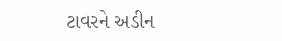ટાવરને અડીન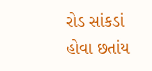રોડ સાંકડાં હોવા છતાંય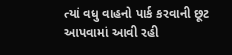ત્યાં વધુ વાહનો પાર્ક કરવાની છૂટ આપવામાં આવી રહી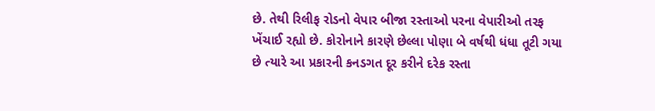છે. તેથી રિલીફ રોડનો વેપાર બીજા રસ્તાઓ પરના વેપારીઓ તરફ ખેંચાઈ રહ્યો છે. કોરોનાને કારણે છેલ્લા પોણા બે વર્ષથી ધંધા તૂટી ગયા છે ત્યારે આ પ્રકારની કનડગત દૂર કરીને દરેક રસ્તા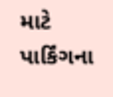માટે પાર્કિંગના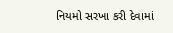નિયમો સરખા કરી દેવામાં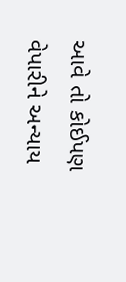આવે તો કોઈપણ વેપારીને અન્યાય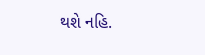થશે નહિ.